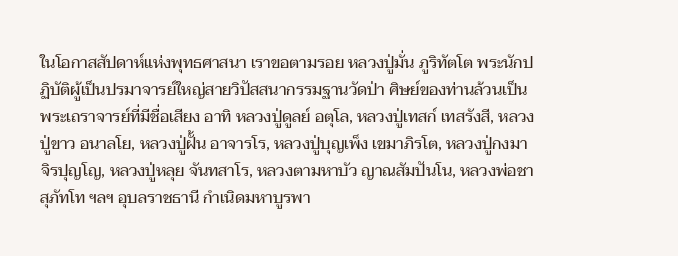ในโอกาสสัปดาห์แห่งพุทธศาสนา เราขอตามรอย หลวงปู่มั่น ภูริทัตโต พระนักปฏิบัติผู้เป็นปรมาจารย์ใหญ่สายวิปัสสนากรรมฐานวัดป่า ศิษย์ของท่านล้วนเป็นพระเถราจารย์ที่มีชื่อเสียง อาทิ หลวงปู่ดูลย์ อตุโล, หลวงปู่เทสก์ เทสรังสี, หลวงปู่ขาว อนาลโย, หลวงปู่ฝั้น อาจารโร, หลวงปู่บุญเพ็ง เขมาภิรโต, หลวงปู่กงมา จิรปุญโญ, หลวงปู่หลุย จันทสาโร, หลวงตามหาบัว ญาณสัมปันโน, หลวงพ่อชา สุภัทโท ฯลฯ อุบลราชธานี กำเนิดมหาบูรพา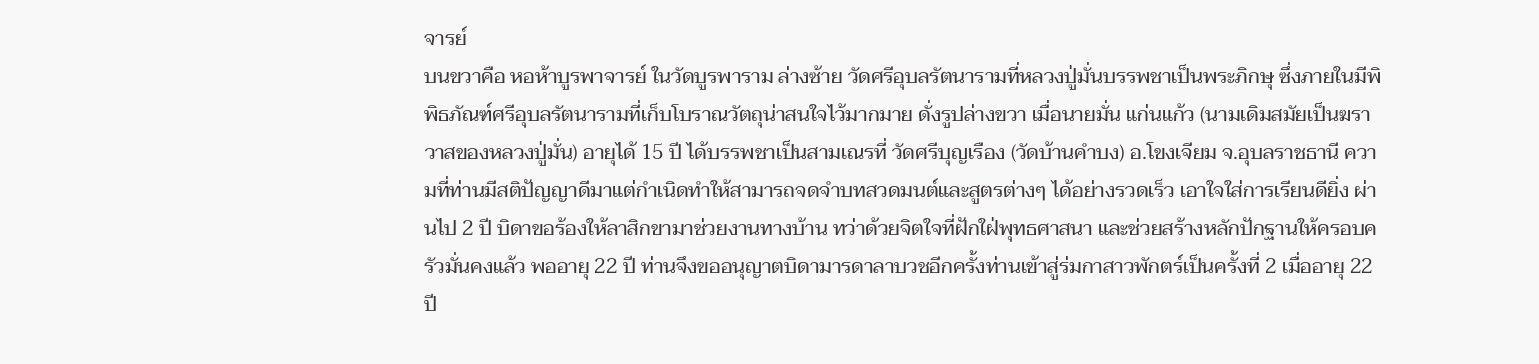จารย์
บนขวาคือ หอห้าบูรพาจารย์ ในวัดบูรพาราม ล่างซ้าย วัดศรีอุบลรัตนารามที่หลวงปู่มั่นบรรพชาเป็นพระภิกษุ ซึ่งภายในมีพิพิธภัณฑ์ศรีอุบลรัตนารามที่เก็บโบราณวัตถุน่าสนใจไว้มากมาย ดั่งรูปล่างขวา เมื่อนายมั่น แก่นแก้ว (นามเดิมสมัยเป็นฆราวาสของหลวงปู่มั่น) อายุได้ 15 ปี ได้บรรพชาเป็นสามเณรที่ วัดศรีบุญเรือง (วัดบ้านคำบง) อ.โขงเจียม จ.อุบลราชธานี ความที่ท่านมีสติปัญญาดีมาแต่กำเนิดทำให้สามารถจดจำบทสวดมนต์และสูตรต่างๆ ได้อย่างรวดเร็ว เอาใจใส่การเรียนดียิ่ง ผ่านไป 2 ปี บิดาขอร้องให้ลาสิกขามาช่วยงานทางบ้าน ทว่าด้วยจิตใจที่ฝักใฝ่พุทธศาสนา และช่วยสร้างหลักปักฐานให้ครอบครัวมั่นคงแล้ว พออายุ 22 ปี ท่านจึงขออนุญาตบิดามารดาลาบวชอีกครั้งท่านเข้าสู่ร่มกาสาวพักตร์เป็นครั้งที่ 2 เมื่ออายุ 22 ปี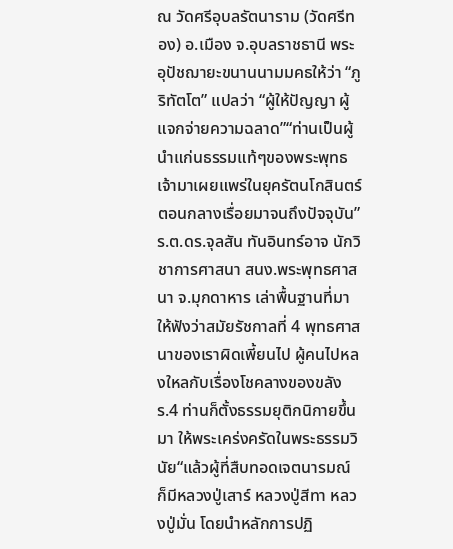ณ วัดศรีอุบลรัตนาราม (วัดศรีทอง) อ.เมือง จ.อุบลราชธานี พระอุปัชฌายะขนานนามมคธให้ว่า “ภูริทัตโต” แปลว่า “ผู้ให้ปัญญา ผู้แจกจ่ายความฉลาด”“ท่านเป็นผู้นำแก่นธรรมแท้ๆของพระพุทธเจ้ามาเผยแพร่ในยุครัตนโกสินตร์ตอนกลางเรื่อยมาจนถึงปัจจุบัน”ร.ต.ดร.จุลสัน ทันอินทร์อาจ นักวิชาการศาสนา สนง.พระพุทธศาสนา จ.มุกดาหาร เล่าพื้นฐานที่มาให้ฟังว่าสมัยรัชกาลที่ 4 พุทธศาสนาของเราผิดเพี้ยนไป ผู้คนไปหลงใหลกับเรื่องโชคลางของขลัง ร.4 ท่านก็ตั้งธรรมยุติกนิกายขึ้นมา ให้พระเคร่งครัดในพระธรรมวินัย“แล้วผู้ที่สืบทอดเจตนารมณ์ ก็มีหลวงปู่เสาร์ หลวงปู่สีทา หลวงปู่มั่น โดยนำหลักการปฏิ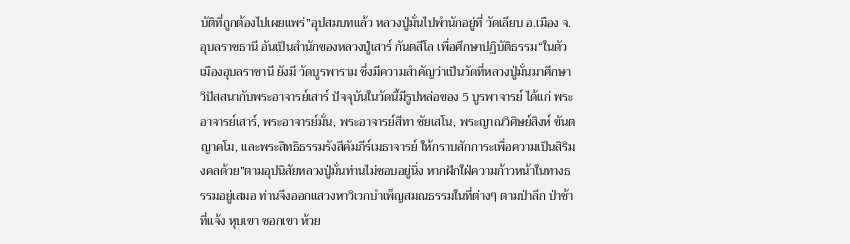บัติที่ถูกต้องไปเผยแพร่”อุปสมบทแล้ว หลวงปู่มั่นไปพำนักอยู่ที่ วัดเลียบ อ.เมือง จ.อุบลราชธานี อันเป็นสำนักของหลวงปู่เสาร์ กันตสีโล เพื่อศึกษาปฏิบัติธรรม“ในตัวเมืองอุบลราชานี ยังมี วัดบูรพาราม ซึ่งมีความสำคัญว่าเป็นวัดที่หลวงปู่มั่นมาศึกษาวิปัสสนากับพระอาจารย์เสาร์ ปัจจุบันในวัดนี้มีรูปหล่อของ 5 บูรพาจารย์ ได้แก่ พระอาจารย์เสาร์, พระอาจารย์มั่น, พระอาจารย์สีทา ชัยเสโน, พระญาณวิศิษย์สิงห์ ขันตญาคโม, และพระสิทธิธรรมรังสีคัมภีร์เมธาจารย์ ให้กราบสักการะเพื่อความเป็นสิริมงคลด้วย”ตามอุปนิสัยหลวงปู่มั่นท่านไม่ชอบอยู่นิ่ง หากฝักใฝ่ความก้าวหน้าในทางธรรมอยู่เสมอ ท่านจึงออกแสวงหาวิเวกบำเพ็ญสมณธรรมในที่ต่างๆ ตามป่าลึก ป่าช้า ที่แจ้ง หุบเขา ซอกเขา ห้วย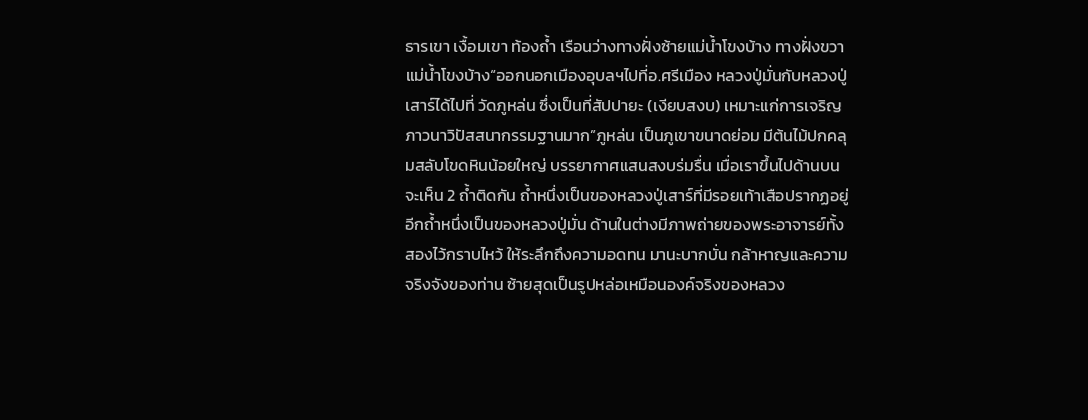ธารเขา เงื้อมเขา ท้องถ้ำ เรือนว่างทางฝั่งซ้ายแม่น้ำโขงบ้าง ทางฝั่งขวาแม่น้ำโขงบ้าง“ออกนอกเมืองอุบลฯไปที่อ.ศรีเมือง หลวงปู่มั่นกับหลวงปู่เสาร์ได้ไปที่ วัดภูหล่น ซึ่งเป็นที่สัปปายะ (เงียบสงบ) เหมาะแก่การเจริญภาวนาวิปัสสนากรรมฐานมาก”ภูหล่น เป็นภูเขาขนาดย่อม มีต้นไม้ปกคลุมสลับโขดหินน้อยใหญ่ บรรยากาศแสนสงบร่มรื่น เมื่อเราขึ้นไปด้านบน จะเห็น 2 ถ้ำติดกัน ถ้ำหนึ่งเป็นของหลวงปู่เสาร์ที่มีรอยเท้าเสือปรากฏอยู่ อีกถ้ำหนึ่งเป็นของหลวงปู่มั่น ด้านในต่างมีภาพถ่ายของพระอาจารย์ทั้งสองไว้กราบไหว้ ให้ระลึกถึงความอดทน มานะบากบั่น กล้าหาญและความจริงจังของท่าน ซ้ายสุดเป็นรูปหล่อเหมือนองค์จริงของหลวง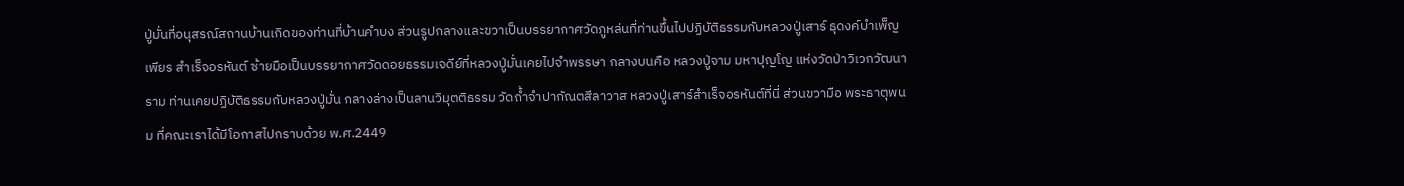ปู่มั่นที่อนุสรณ์สถานบ้านเกิดของท่านที่บ้านคำบง ส่วนรูปกลางและขวาเป็นบรรยากาศวัดภูหล่นที่ท่านขึ้นไปปฏิบัติธรรมกับหลวงปู่เสาร์ ธุดงค์บำเพ็ญเพียร สำเร็จอรหันต์ ซ้ายมือเป็นบรรยากาศวัดดอยธรรมเจดีย์ที่หลวงปู่มั่นเคยไปจำพรรษา กลางบนคือ หลวงปู่จาม มหาปุญโญ แห่งวัดป่าวิเวกวัฒนาราม ท่านเคยปฏิบัติธรรมกับหลวงปู่มั่น กลางล่างเป็นลานวิมุตติธรรม วัดถ้ำจำปากัณตสีลาวาส หลวงปู่เสาร์สำเร็จอรหันต์ที่นี่ ส่วนขวามือ พระธาตุพนม ที่คณะเราได้มีโอกาสไปกราบด้วย พ.ศ.2449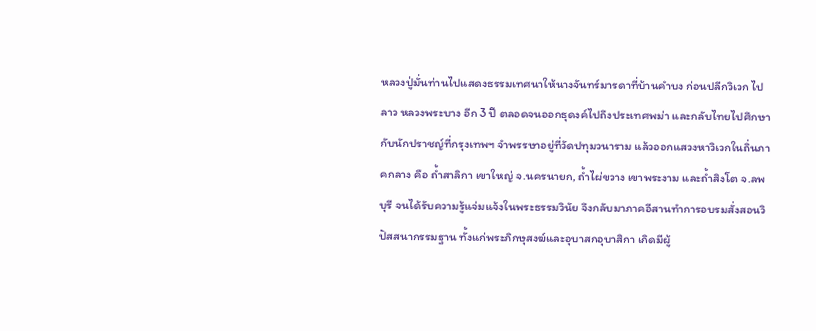หลวงปู่มั่นท่านไปแสดงธรรมเทศนาให้นางจันทร์มารดาที่บ้านคำบง ก่อนปลีกวิเวก ไปลาว หลวงพระบาง อีก 3 ปี ตลอดจนออกธุดงค์ไปถึงประเทศพม่า และกลับไทยไปศึกษากับนักปราชญ์ที่กรุงเทพฯ จำพรรษาอยู่ที่วัดปทุมวนาราม แล้วออกแสวงหาวิเวกในถิ่นภาคกลาง คือ ถ้ำสาลิกา เขาใหญ่ จ.นครนายก, ถ้ำไผ่ขวาง เขาพระงาม และถ้ำสิงโต จ.ลพบุรี จนได้รับความรู้แจ่มแจ้งในพระธรรมวินัย จึงกลับมาภาคอีสานทำการอบรมสั่งสอนวิปัสสนากรรมฐาน ทั้งแก่พระภิกษุสงฆ์และอุบาสกอุบาสิกา เกิดมีผู้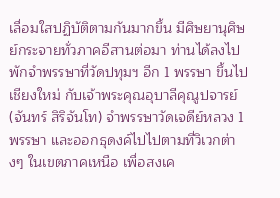เลื่อมใสปฏิบัติตามกันมากขึ้น มีศิษยานุศิษย์กระจายทั่วภาคอีสานต่อมา ท่านได้ลงไปพักจำพรรษาที่วัดปทุมฯ อีก 1 พรรษา ขึ้นไปเชียงใหม่ กับเจ้าพระคุณอุบาลีคุณูปจารย์ (จันทร์ สิริจันโท) จำพรรษาวัดเจดีย์หลวง 1 พรรษา และออกธุดงค์ไปไปตามที่วิเวกต่างๆ ในเขตภาคเหนือ เพื่อสงเค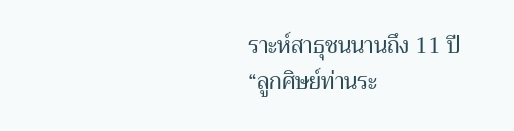ราะห์สาธุชนนานถึง 11 ปี“ลูกศิษย์ท่านระ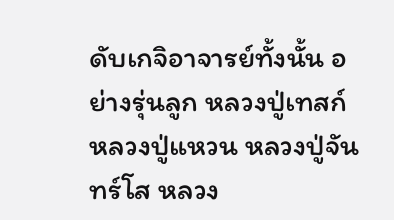ดับเกจิอาจารย์ทั้งนั้น อย่างรุ่นลูก หลวงปู่เทสก์ หลวงปู่แหวน หลวงปู่จันทร์โส หลวง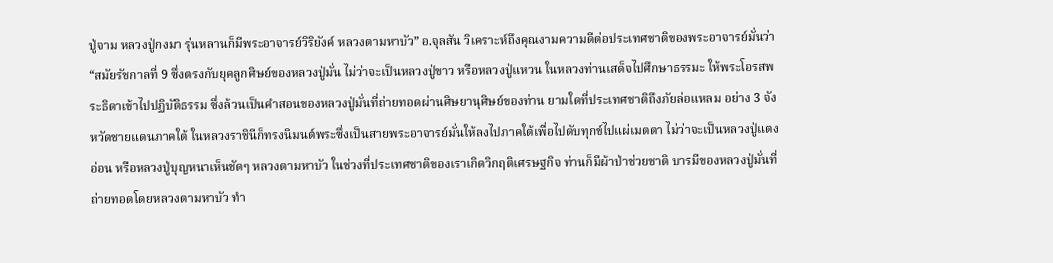ปู่จาม หลวงปู่กงมา รุ่นหลานก็มีพระอาจารย์วิริยังค์ หลวงตามหาบัว” อ.จุลสัน วิเคราะห์ถึงคุณงามความดีต่อประเทศชาติของพระอาจารย์มั่นว่า“สมัยรัชกาลที่ 9 ซึ่งตรงกับยุคลูกศิษย์ของหลวงปู่มั่น ไม่ว่าจะเป็นหลวงปู่ขาว หรือหลวงปู่แหวน ในหลวงท่านเสด็จไปศึกษาธรรมะ ให้พระโอรสพระธิดาเข้าไปปฏิบัติธรรม ซึ่งล้วนเป็นคำสอนของหลวงปู่มั่นที่ถ่ายทอดผ่านศิษยานุศิษย์ของท่าน ยามใดที่ประเทศชาติถึงภัยล่อแหลม อย่าง 3 จังหวัดชายแดนภาคใต้ ในหลวงราชินีก็ทรงนิมนต์พระซึ่งเป็นสายพระอาจารย์มั่นให้ลงไปภาคใต้เพื่อไปดับทุกข์ไปแผ่เมตตา ไม่ว่าจะเป็นหลวงปู่แตงอ่อน หรือหลวงปู่บุญหนาเห็นชัดๆ หลวงตามหาบัว ในช่วงที่ประเทศชาติของเราเกิดวิกฤติเศรษฐกิจ ท่านก็มีผ้าป่าช่วยชาติ บารมีของหลวงปู่มั่นที่ถ่ายทอดโดยหลวงตามหาบัว ทำ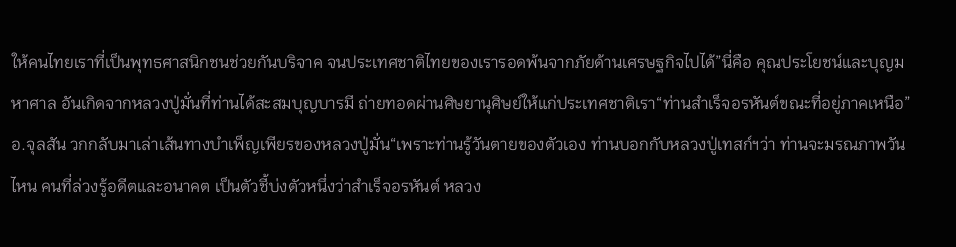ให้คนไทยเราที่เป็นพุทธศาสนิกชนช่วยกันบริจาค จนประเทศชาติไทยของเรารอดพ้นจากภัยด้านเศรษฐกิจไปได้”นี่คือ คุณประโยชน์และบุญมหาศาล อันเกิดจากหลวงปู่มั่นที่ท่านได้สะสมบุญบารมี ถ่ายทอดผ่านศิษยานุศิษย์ให้แก่ประเทศชาติเรา“ท่านสำเร็จอรหันต์ขณะที่อยู่ภาคเหนือ” อ.จุลสัน วกกลับมาเล่าเส้นทางบำเพ็ญเพียรของหลวงปู่มั่น“เพราะท่านรู้วันตายของตัวเอง ท่านบอกกับหลวงปู่เทสก์ฯว่า ท่านจะมรณภาพวันไหน คนที่ล่วงรู้อดีตและอนาคต เป็นตัวชี้บ่งตัวหนึ่งว่าสำเร็จอรหันต์ หลวง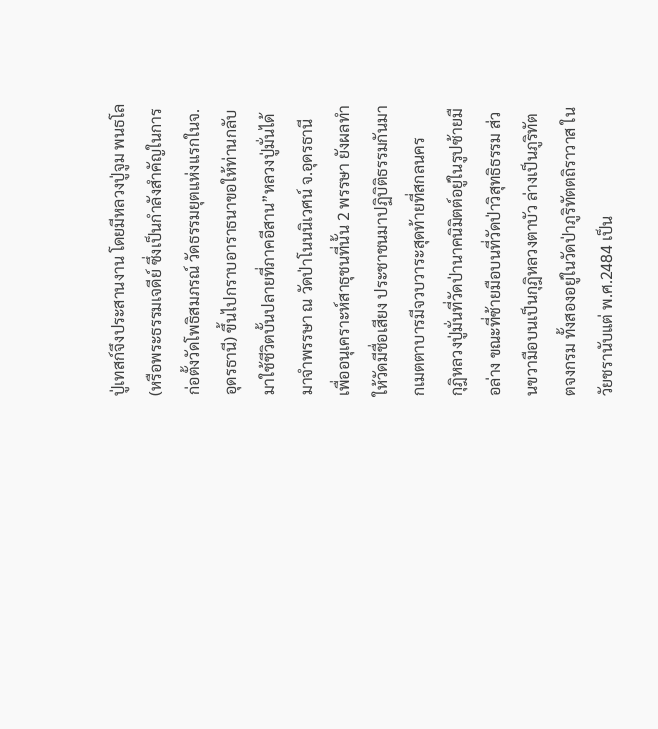ปู่เทสก์จึงประสานงาน โดยมีหลวงปู่จูม พนธโล (หรือพระธรรมเจดีย์ ซึ่งเป็นกำลังสำคัญในการก่อตั้งวัดโพธิสมภรณ์ วัดธรรมยุตแห่งแรกในจ.อุดรธานี) ขึ้นไปกราบอาราธนาขอให้ท่านกลับมาใช้ชีวิตบั้นปลายที่ภาคอีสาน”หลวงปู่มั่นได้มาจำพรรษา ณ วัดป่าโนนนิเวศน์ จ.อุดรธานี เพื่ออนุเคราะห์สาธุชนที่นั้น 2 พรรษา ยังผลทำให้วัดมีชื่อเสียง ประชาชนมาปฏิบิติธรรมกันมากเมตตาบารมีจวบวาระสุดท้ายที่สกลนคร
กุฎิหลวงปู่มั่นที่วัดป่านาคนิมิตต์อยู่ในรูปซ้ายมือล่าง ขณะที่ซ้ายมือบนที่วัดป่าวิสุทธิธรรม ส่วนขวามือบนเป็นกุฎิหลวงตาบัว ล่างเป็นภูริทัตตจงกรม ทั้งสองอยู่ในวัดป่าภูริทัตตถิราวาส ในวัยชรานับแต่ พ.ศ.2484 เป็น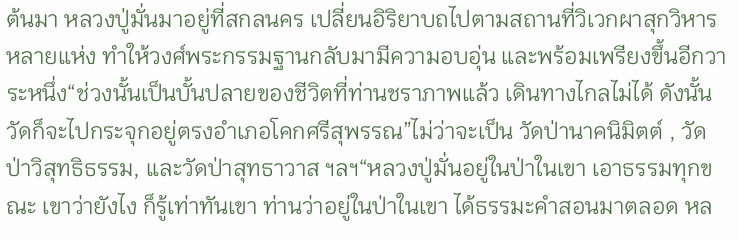ต้นมา หลวงปู่มั่นมาอยู่ที่สกลนคร เปลี่ยนอิริยาบถไปตามสถานที่วิเวกผาสุกวิหารหลายแห่ง ทำให้วงศ์พระกรรมฐานกลับมามีความอบอุ่น และพร้อมเพรียงขึ้นอีกวาระหนึ่ง“ช่วงนั้นเป็นบั้นปลายของชีวิตที่ท่านชราภาพแล้ว เดินทางไกลไม่ได้ ดังนั้นวัดก็จะไปกระจุกอยู่ตรงอำเภอโคกศรีสุพรรณ”ไม่ว่าจะเป็น วัดป่านาคนิมิตต์ , วัดป่าวิสุทธิธรรม, และวัดป่าสุทธาวาส ฯลฯ“หลวงปู่มั่นอยู่ในป่าในเขา เอาธรรมทุกขณะ เขาว่ายังไง ก็รู้เท่าทันเขา ท่านว่าอยู่ในป่าในเขา ได้ธรรมะคำสอนมาตลอด หล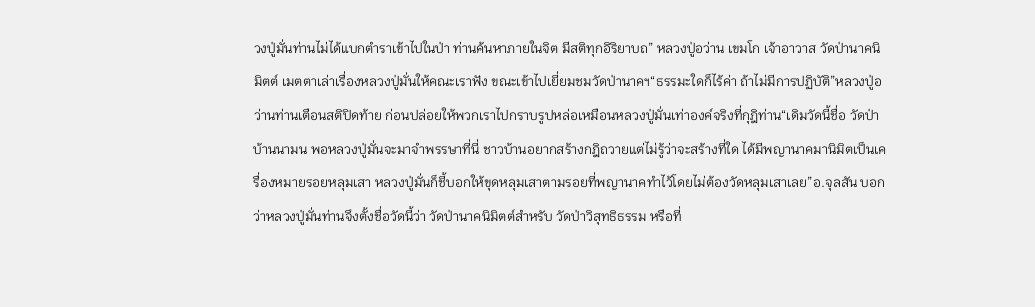วงปู่มั่นท่านไม่ได้แบกตำราเข้าไปในป่า ท่านค้นหาภายในจิต มีสติทุกอิริยาบถ” หลวงปู่อว่าน เขมโก เจ้าอาวาส วัดป่านาคนิมิตต์ เมตตาเล่าเรื่องหลวงปู่มั่นให้คณะเราฟัง ขณะเข้าไปเยี่ยมชมวัดป่านาคฯ“ธรรมะใดก็ไร้ค่า ถ้าไม่มีการปฏิบัติ”หลวงปู่อว่านท่านเตือนสติปิดท้าย ก่อนปล่อยให้พวกเราไปกราบรูปหล่อเหมือนหลวงปู่มั่นเท่าองค์จริงที่กุฎิท่าน“เดิมวัดนี้ชื่อ วัดป่าบ้านนามน พอหลวงปู่มั่นจะมาจำพรรษาที่นี่ ชาวบ้านอยากสร้างกฎิถวายแต่ไม่รู้ว่าจะสร้างที่ใด ได้มีพญานาคมานิมิตเป็นเครื่องหมายรอยหลุมเสา หลวงปู่มั่นก็ชี้บอกให้ขุดหลุมเสาตามรอยที่พญานาคทำไว้โดยไม่ต้องวัดหลุมเสาเลย”อ.จุลสัน บอกว่าหลวงปู่มั่นท่านจึงตั้งชื่อวัดนี้ว่า วัดป่านาคนิมิตต์สำหรับ วัดป่าวิสุทธิธรรม หรือที่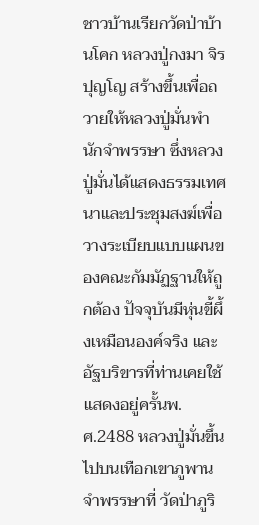ชาวบ้านเรียกวัดป่าบ้านโคก หลวงปู่กงมา จิรปุญโญ สร้างขึ้นเพื่อถวายให้หลวงปู่มั่นพำนักจำพรรษา ซึ่งหลวงปู่มั่นได้แสดงธรรมเทศนาและประชุมสงฆ์เพื่อวางระเบียบแบบแผนของคณะกัมมัฏฐานให้ถูกต้อง ปัจจุบันมีหุ่นขี้ผึ้งเหมือนองค์จริง และอัฐบริขารที่ท่านเคยใช้แสดงอยู่ครั้นพ.ศ.2488 หลวงปู่มั่นขึ้นไปบนเทือกเขาภูพาน จำพรรษาที่ วัดป่าภูริ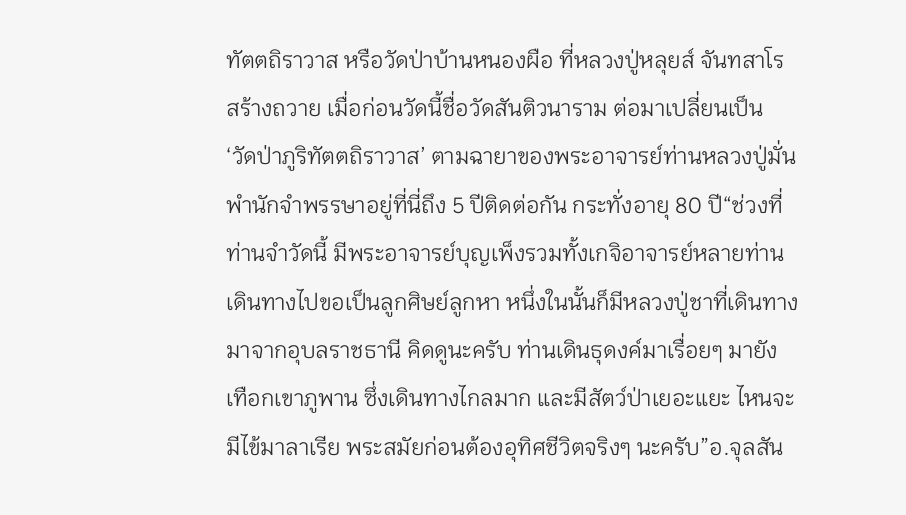ทัตตถิราวาส หรือวัดป่าบ้านหนองผือ ที่หลวงปู่หลุยส์ จันทสาโร สร้างถวาย เมื่อก่อนวัดนี้ชื่อวัดสันติวนาราม ต่อมาเปลี่ยนเป็น ‘วัดป่าภูริทัตตถิราวาส’ ตามฉายาของพระอาจารย์ท่านหลวงปู่มั่นพำนักจำพรรษาอยู่ที่นี่ถึง 5 ปีติดต่อกัน กระทั่งอายุ 80 ปี“ช่วงที่ท่านจำวัดนี้ มีพระอาจารย์บุญเพ็งรวมทั้งเกจิอาจารย์หลายท่านเดินทางไปขอเป็นลูกศิษย์ลูกหา หนึ่งในนั้นก็มีหลวงปู่ชาที่เดินทางมาจากอุบลราชธานี คิดดูนะครับ ท่านเดินธุดงค์มาเรื่อยๆ มายังเทือกเขาภูพาน ซึ่งเดินทางไกลมาก และมีสัตว์ป่าเยอะแยะ ไหนจะมีไข้มาลาเรีย พระสมัยก่อนต้องอุทิศชีวิตจริงๆ นะครับ”อ.จุลสัน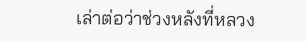เล่าต่อว่าช่วงหลังที่หลวง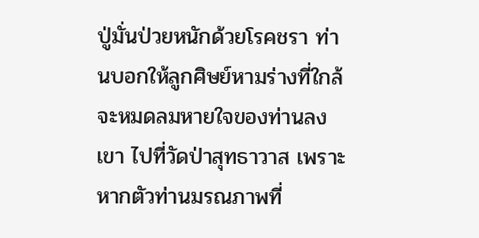ปู่มั่นป่วยหนักด้วยโรคชรา ท่านบอกให้ลูกศิษย์หามร่างที่ใกล้จะหมดลมหายใจของท่านลงเขา ไปที่วัดป่าสุทธาวาส เพราะหากตัวท่านมรณภาพที่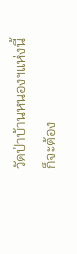วัดป่าบ้านหนองฯแห่งนี้ ก็จะต้อง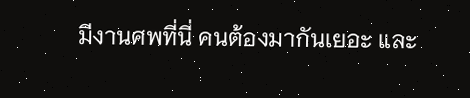มีงานศพที่นี่ คนต้องมากันเยอะ และ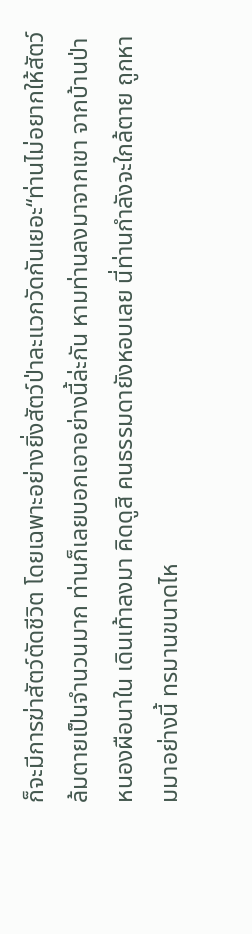ก็จะมีการฆ่าสัตว์ตัดชีวิต โดยเฉพาะอย่างยิ่งสัตว์ป่าละแวกวัดกันเยอะ“ท่านไม่อยากให้สัตว์ล้มตายเป็นจำนวนมาก ท่านก็เลยบอกเอาอย่างนี้ล่ะกัน หามท่านลงมาจากเขา จากบ้านป่าหนองผือนาใน เดินเท้าลงมา คิดดูสิ คนธรรมดายังหอบเลย นี่ท่านกำลังจะใกล้ตาย ถูกหามมาอย่างนี้ ทรมานขนาดไห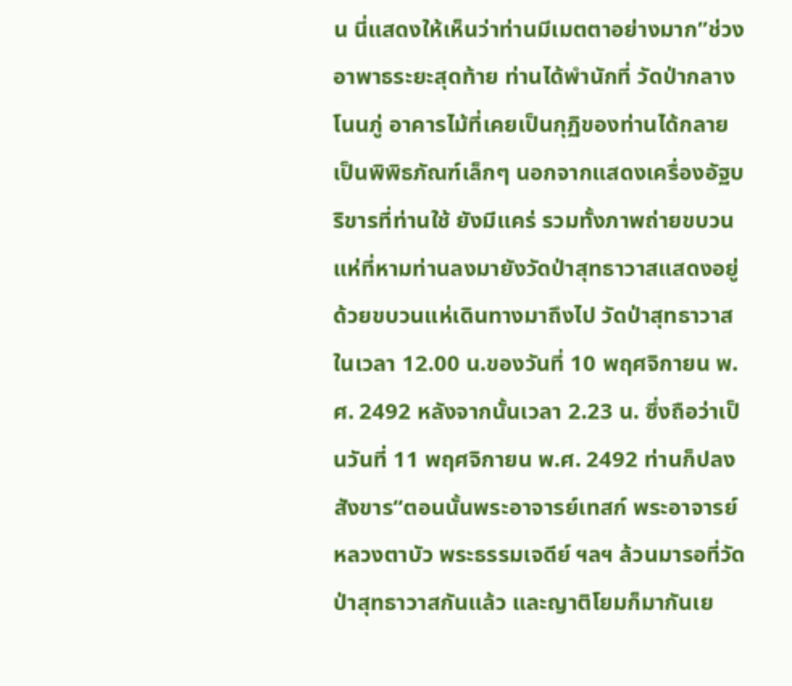น นี่แสดงให้เห็นว่าท่านมีเมตตาอย่างมาก”ช่วงอาพาธระยะสุดท้าย ท่านได้พำนักที่ วัดป่ากลางโนนภู่ อาคารไม้ที่เคยเป็นกุฏิของท่านได้กลายเป็นพิพิธภัณฑ์เล็กๆ นอกจากแสดงเครื่องอัฐบริขารที่ท่านใช้ ยังมีแคร่ รวมทั้งภาพถ่ายขบวนแห่ที่หามท่านลงมายังวัดป่าสุทธาวาสแสดงอยู่ด้วยขบวนแห่เดินทางมาถึงไป วัดป่าสุทธาวาส ในเวลา 12.00 น.ของวันที่ 10 พฤศจิกายน พ.ศ. 2492 หลังจากนั้นเวลา 2.23 น. ซึ่งถือว่าเป็นวันที่ 11 พฤศจิกายน พ.ศ. 2492 ท่านก็ปลงสังขาร“ตอนนั้นพระอาจารย์เทสก์ พระอาจารย์หลวงตาบัว พระธรรมเจดีย์ ฯลฯ ล้วนมารอที่วัดป่าสุทธาวาสกันแล้ว และญาติโยมก็มากันเย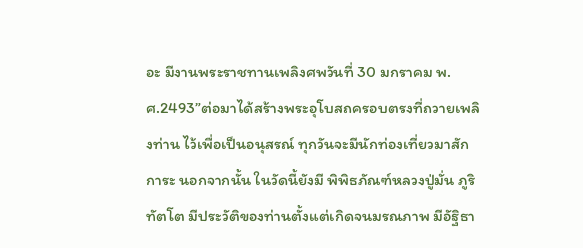อะ มีงานพระราชทานเพลิงศพวันที่ 30 มกราคม พ.ศ.2493”ต่อมาได้สร้างพระอุโบสถครอบตรงที่ถวายเพลิงท่าน ไว้เพื่อเป็นอนุสรณ์ ทุกวันจะมีนักท่องเที่ยวมาสักการะ นอกจากนั้น ในวัดนี้ยังมี พิพิธภัณฑ์หลวงปู่มั่น ภูริทัตโต มีประวัติของท่านตั้งแต่เกิดจนมรณภาพ มีอัฐิธา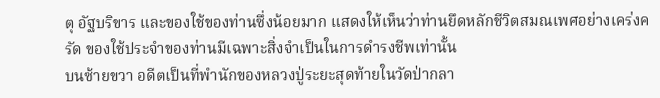ตุ อัฐบริขาร และของใช้ของท่านซึ่งน้อยมาก แสดงให้เห็นว่าท่านยึดหลักชีวิตสมณเพศอย่างเคร่งครัด ของใช้ประจำของท่านมีเฉพาะสิ่งจำเป็นในการดำรงชีพเท่านั้น
บนซ้ายขวา อดีตเป็นที่พำนักของหลวงปู่ระยะสุดท้ายในวัดป่ากลา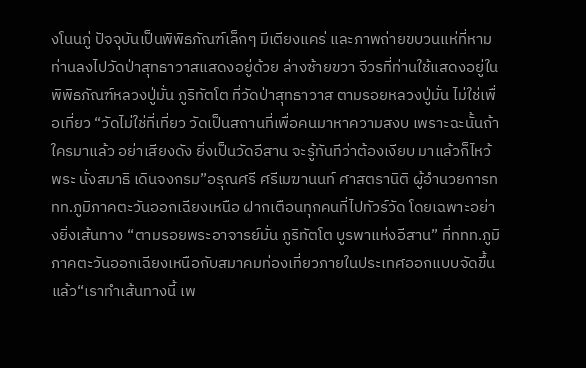งโนนภู่ ปัจจุบันเป็นพิพิธภัณฑ์เล็กๆ มีเตียงแคร่ และภาพถ่ายขบวนแห่ที่หามท่านลงไปวัดป่าสุทธาวาสแสดงอยู่ด้วย ล่างซ้ายขวา จีวรที่ท่านใช้แสดงอยู่ในพิพิธภัณฑ์หลวงปู่มั่น ภูริทัตโต ที่วัดป่าสุทธาวาส ตามรอยหลวงปู่มั่น ไม่ใช่เพื่อเที่ยว “วัดไม่ใช่ที่เที่ยว วัดเป็นสถานที่เพื่อคนมาหาความสงบ เพราะฉะนั้นถ้าใครมาแล้ว อย่าเสียงดัง ยิ่งเป็นวัดอีสาน จะรู้ทันทีว่าต้องเงียบ มาแล้วก็ไหว้พระ นั่งสมาธิ เดินจงกรม”อรุณศรี ศรีเมฆานนท์ ศาสตรานิติ ผู้อำนวยการททท.ภูมิภาคตะวันออกเฉียงเหนือ ฝากเตือนทุกคนที่ไปทัวร์วัด โดยเฉพาะอย่างยิ่งเส้นทาง “ตามรอยพระอาจารย์มั่น ภูริทัตโต บูรพาแห่งอีสาน” ที่ททท.ภูมิภาคตะวันออกเฉียงเหนือกับสมาคมท่องเที่ยวภายในประเทศออกแบบจัดขึ้นแล้ว“เราทำเส้นทางนี้ เพ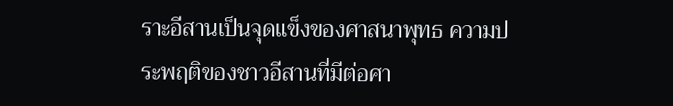ราะอีสานเป็นจุดแข็งของศาสนาพุทธ ความประพฤติของชาวอีสานที่มีต่อศา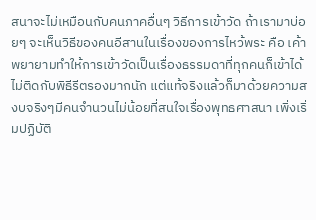สนาจะไม่เหมือนกับคนภาคอื่นๆ วิธีการเข้าวัด ถ้าเรามาบ่อยๆ จะเห็นวิธีของคนอีสานในเรื่องของการไหว้พระ คือ เค้าพยายามทำให้การเข้าวัดเป็นเรื่องธรรมดาที่ทุกคนก็เข้าได้ ไม่ติดกับพิธีรีตรองมากนัก แต่แท้จริงแล้วก็มาด้วยความสงบจริงๆมีคนจำนวนไม่น้อยที่สนใจเรื่องพุทธศาสนา เพิ่งเริ่มปฏิบัติ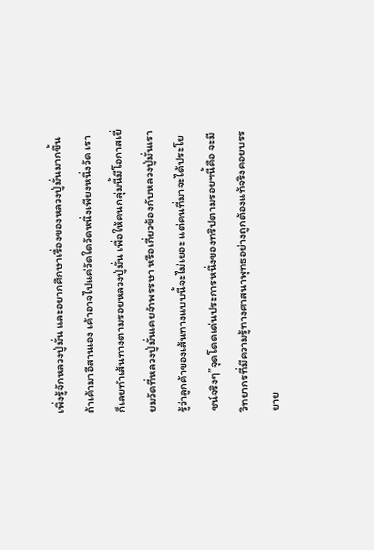เพิ่งรู้จักหลวงปู่มั่น และอยากศึกษาเรื่องของหลวงปู่มั่นมากขึ้น ถ้าเค้ามาอีสานเอง เค้าอาจไปแค่วัดใดวัดหนึ่งเพียงหนึ่งวัด เราก็เลยทำเส้นทางตามรอยหลวงปู่มั่น เพื่อให้คนกลุ่มนี้มีโอกาสเยี่ยมวัดที่หลวงปู่มั่นเคยจำพรรษา หรือเกี่ยวข้องกับหลวงปู่มั่นเรารู้ว่าลูกค้าของเส้นทางแบบนี้จะไม่เยอะ แต่คนที่มาจะได้ประโยชน์จริงๆ”จุดโดดเด่นประการหนึ่งของทริปตามรอยฯนี้คือ จะมีวิทยากรที่มีความรู้ทางศาสนาพุทธอย่างถูกต้องแท้จริงคอยบรรยาย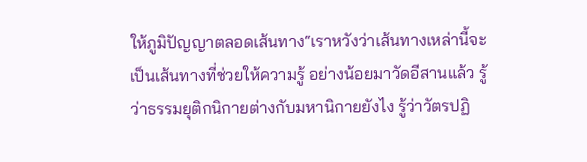ให้ภูมิปัญญาตลอดเส้นทาง“เราหวังว่าเส้นทางเหล่านี้จะเป็นเส้นทางที่ช่วยให้ความรู้ อย่างน้อยมาวัดอีสานแล้ว รู้ว่าธรรมยุติกนิกายต่างกับมหานิกายยังไง รู้ว่าวัตรปฏิ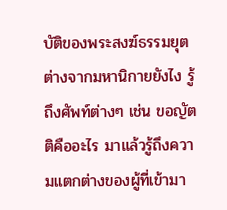บัติของพระสงฆ์ธรรมยุตต่างจากมหานิกายยังไง รู้ถึงศัพท์ต่างๆ เช่น ขอญัตติคืออะไร มาแล้วรู้ถึงความแตกต่างของผู้ที่เข้ามา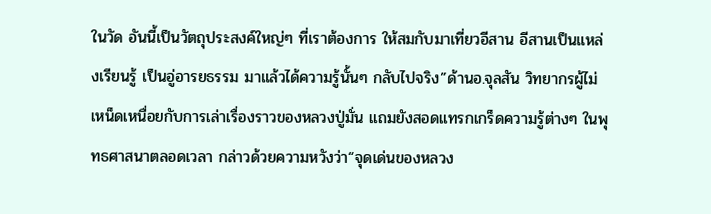ในวัด อันนี้เป็นวัตถุประสงค์ใหญ่ๆ ที่เราต้องการ ให้สมกับมาเที่ยวอีสาน อีสานเป็นแหล่งเรียนรู้ เป็นอู่อารยธรรม มาแล้วได้ความรู้นั้นๆ กลับไปจริง”ด้านอ.จุลสัน วิทยากรผู้ไม่เหน็ดเหนื่อยกับการเล่าเรื่องราวของหลวงปู่มั่น แถมยังสอดแทรกเกร็ดความรู้ต่างๆ ในพุทธศาสนาตลอดเวลา กล่าวด้วยความหวังว่า“จุดเด่นของหลวง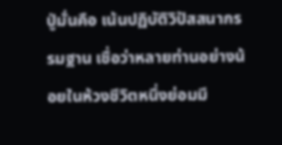ปู่มั่นคือ เน้นปฏิบัติวิปัสสนากรรมฐาน เชื่อว่าหลายท่านอย่างน้อยในห้วงชีวิตหนึ่งย่อมมี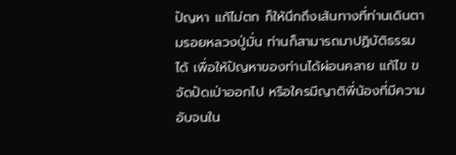ปัญหา แก้ไม่ตก ก็ให้นึกถึงเส้นทางที่ท่านเดินตามรอยหลวงปู่มั่น ท่านก็สามารถมาปฏิบัติธรรมได้ เพื่อให้ปัญหาของท่านได้ผ่อนคลาย แก้ไข ขจัดปัดเป่าออกไป หรือใครมีญาติพี่น้องที่มีความอับจนใน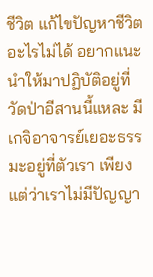ชีวิต แก้ไขปัญหาชีวิตอะไรไม่ได้ อยากแนะนำให้มาปฏิบัติอยู่ที่วัดป่าอีสานนี้แหละ มีเกจิอาจารย์เยอะธรรมะอยู่ที่ตัวเรา เพียงแต่ว่าเราไม่มีปัญญา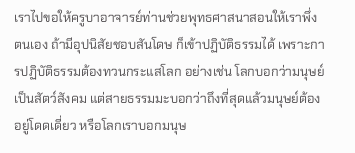เราไปขอให้ครูบาอาจารย์ท่านช่วยพุทธศาสนาสอนให้เราพึ่งตนเอง ถ้ามีอุปนิสัยชอบสันโดษ ก็เข้าปฏิบัติธรรมได้ เพราะการปฏิบัติธรรมต้องทวนกระแสโลก อย่างเช่น โลกบอกว่ามนุษย์เป็นสัตว์สังคม แต่สายธรรมมะบอกว่าถึงที่สุดแล้วมนุษย์ต้องอยู่โดดเดี่ยว หรือโลกเราบอกมนุษ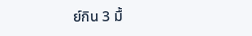ย์กิน 3 มื้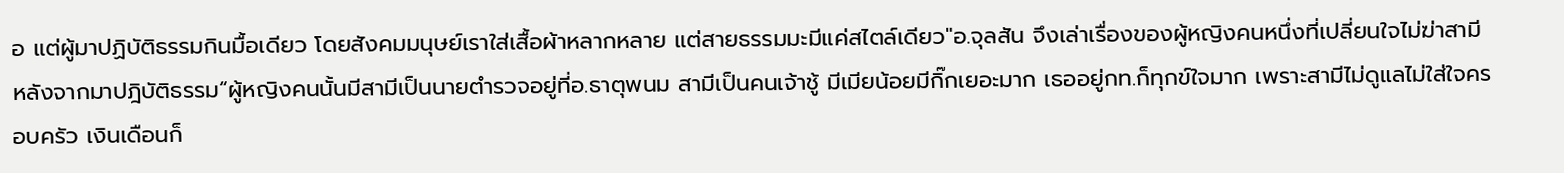อ แต่ผู้มาปฏิบัติธรรมกินมื้อเดียว โดยสังคมมนุษย์เราใส่เสื้อผ้าหลากหลาย แต่สายธรรมมะมีแค่สไตล์เดียว"อ.จุลสัน จึงเล่าเรื่องของผู้หญิงคนหนึ่งที่เปลี่ยนใจไม่ฆ่าสามี หลังจากมาปฎิบัติธรรม“ผู้หญิงคนนั้นมีสามีเป็นนายตำรวจอยู่ที่อ.ธาตุพนม สามีเป็นคนเจ้าชู้ มีเมียน้อยมีกิ๊กเยอะมาก เธออยู่กท.ก็ทุกข์ใจมาก เพราะสามีไม่ดูแลไม่ใส่ใจครอบครัว เงินเดือนก็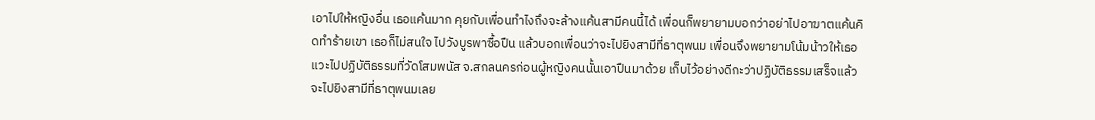เอาไปให้หญิงอื่น เธอแค้นมาก คุยกับเพื่อนทำไงถึงจะล้างแค้นสามีคนนี้ได้ เพื่อนก็พยายามบอกว่าอย่าไปอาฆาตแค้นคิดทำร้ายเขา เธอก็ไม่สนใจ ไปวังบูรพาซื้อปืน แล้วบอกเพื่อนว่าจะไปยิงสามีที่ธาตุพนม เพื่อนจึงพยายามโน้มน้าวให้เธอแวะไปปฏิบัติธรรมที่วัดโสมพนัส จ.สกลนครก่อนผู้หญิงคนนั้นเอาปืนมาด้วย เก็บไว้อย่างดีกะว่าปฏิบัติธรรมเสร็จแล้ว จะไปยิงสามีที่ธาตุพนมเลย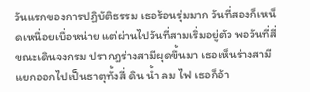วันแรกของการปฏิบัติธรรม เธอร้อนรุ่มมาก วันที่สองก็เหน็ดเหนื่อยเบื่อหน่าย แต่ผ่านไปวันที่สามเริ่มอยู่ตัว พอวันที่สี่ขณะเดินจงกรม ปรากฎร่างสามีผุดขึ้นมา เธอเห็นร่างสามีแยกออกไปเป็นธาตุทั้งสี่ ดิน น้ำ ลม ไฟ เธอก็อ้า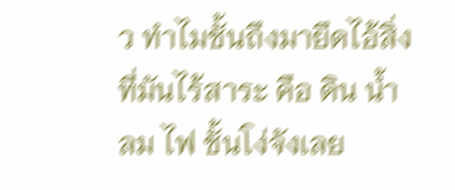ว ทำไมชั้นถึงมายึดไอ้สิ่งที่มันไร้สาระ คือ ดิน น้ำ ลม ไฟ ชั้นโง่จังเลย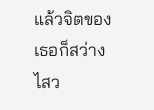แล้วจิตของเธอก็สว่างไสว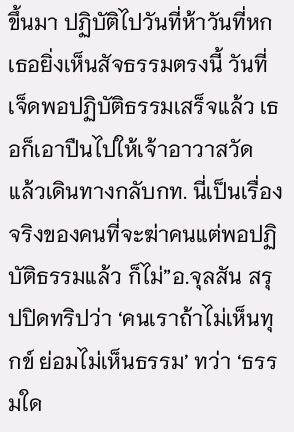ขึ้นมา ปฏิบัติไปวันที่ห้าวันที่หก เธอยิ่งเห็นสัจธรรมตรงนี้ วันที่เจ็ดพอปฏิบัติธรรมเสร็จแล้ว เธอก็เอาปืนไปให้เจ้าอาวาสวัด แล้วเดินทางกลับกท. นี่เป็นเรื่องจริงของคนที่จะฆ่าคนแต่พอปฏิบัติธรรมแล้ว ก็ไม่”อ.จุลสัน สรุปปิดทริปว่า ‘คนเราถ้าไม่เห็นทุกข์ ย่อมไม่เห็นธรรม’ ทว่า ‘ธรรมใด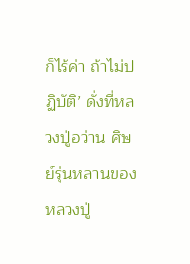ก็ไร้ค่า ถ้าไม่ปฏิบัติ’ ดั่งที่หลวงปู่อว่าน ศิษย์รุ่นหลานของหลวงปู่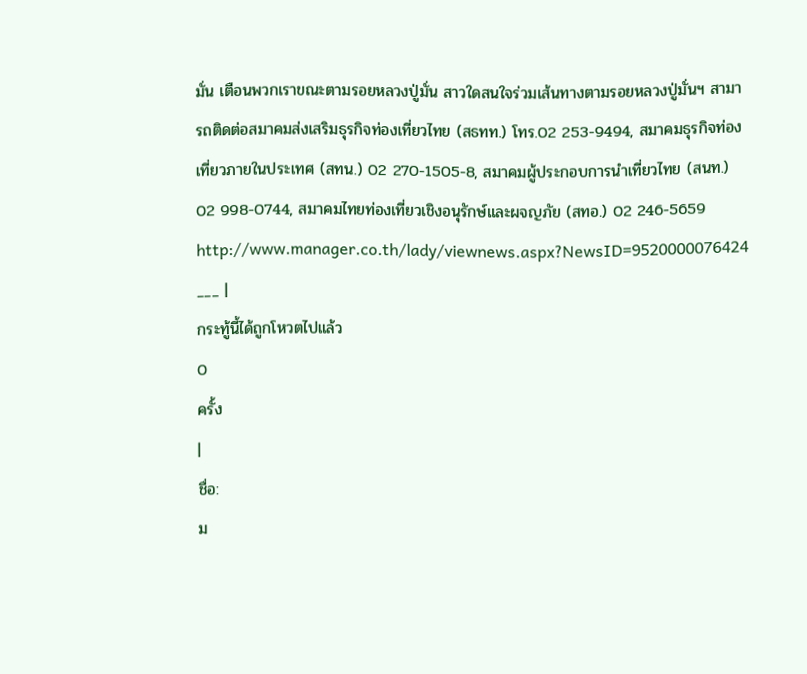มั่น เตือนพวกเราขณะตามรอยหลวงปู่มั่น สาวใดสนใจร่วมเส้นทางตามรอยหลวงปู่มั่นฯ สามารถติดต่อสมาคมส่งเสริมธุรกิจท่องเที่ยวไทย (สธทท.) โทร.02 253-9494, สมาคมธุรกิจท่องเที่ยวภายในประเทศ (สทน.) 02 270-1505-8, สมาคมผู้ประกอบการนำเที่ยวไทย (สนท.) 02 998-0744, สมาคมไทยท่องเที่ยวเชิงอนุรักษ์และผจญภัย (สทอ.) 02 246-5659 http://www.manager.co.th/lady/viewnews.aspx?NewsID=9520000076424
___ |
กระทู้นี้ได้ถูกโหวตไปแล้ว
0
ครั้ง
|
ชื่อ:
ม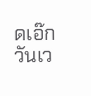ดเอ๊ก วันเว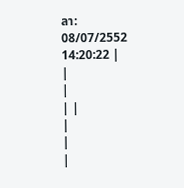ลา:
08/07/2552 14:20:22 |
|
|
| |
|
|
|